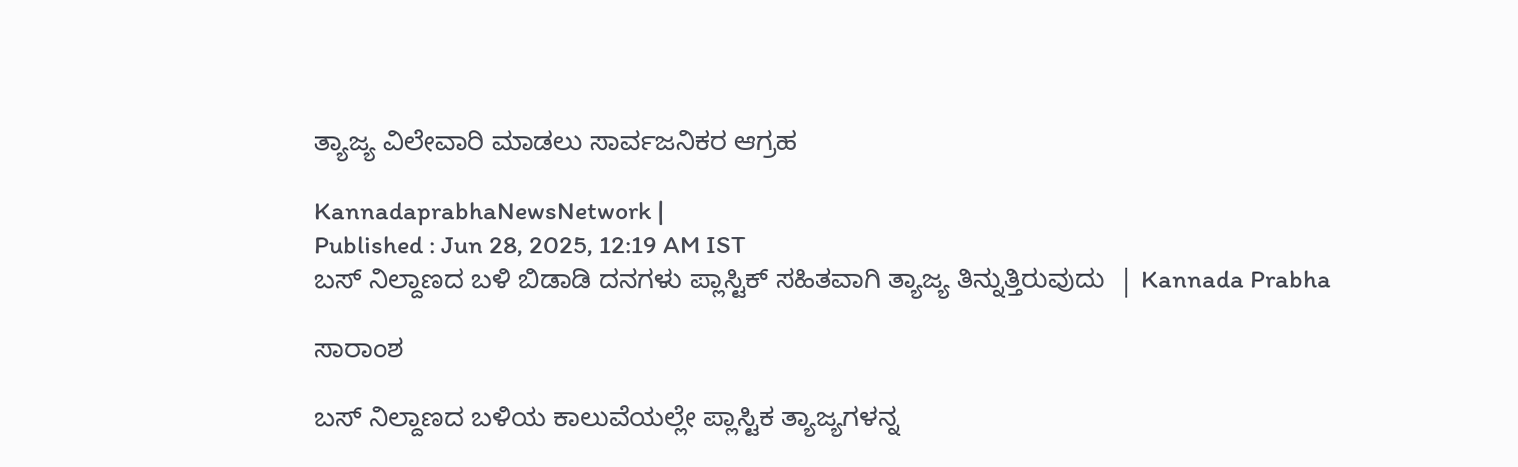ತ್ಯಾಜ್ಯ ವಿಲೇವಾರಿ ಮಾಡಲು ಸಾರ್ವಜನಿಕರ ಆಗ್ರಹ

KannadaprabhaNewsNetwork |
Published : Jun 28, 2025, 12:19 AM IST
ಬಸ್ ನಿಲ್ದಾಣದ ಬಳಿ ಬಿಡಾಡಿ ದನಗಳು ಪ್ಲಾಸ್ಟಿಕ್ ಸಹಿತವಾಗಿ ತ್ಯಾಜ್ಯ ತಿನ್ನುತ್ತಿರುವುದು  | Kannada Prabha

ಸಾರಾಂಶ

ಬಸ್ ನಿಲ್ದಾಣದ ಬಳಿಯ ಕಾಲುವೆಯಲ್ಲೇ ಪ್ಲಾಸ್ಟಿಕ ತ್ಯಾಜ್ಯಗಳನ್ನ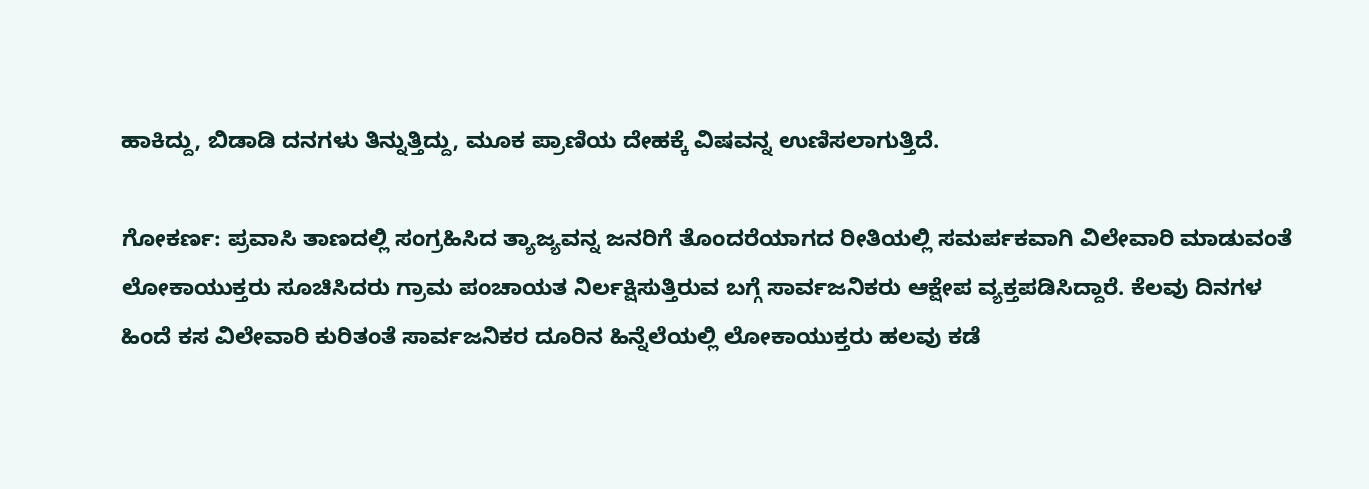ಹಾಕಿದ್ದು, ಬಿಡಾಡಿ ದನಗಳು ತಿನ್ನುತ್ತಿದ್ದು, ಮೂಕ ಪ್ರಾಣಿಯ ದೇಹಕ್ಕೆ ವಿಷವನ್ನ ಉಣಿಸಲಾಗುತ್ತಿದೆ.

ಗೋಕರ್ಣ: ಪ್ರವಾಸಿ ತಾಣದಲ್ಲಿ ಸಂಗ್ರಹಿಸಿದ ತ್ಯಾಜ್ಯವನ್ನ ಜನರಿಗೆ ತೊಂದರೆಯಾಗದ ರೀತಿಯಲ್ಲಿ ಸಮರ್ಪಕವಾಗಿ ವಿಲೇವಾರಿ ಮಾಡುವಂತೆ ಲೋಕಾಯುಕ್ತರು ಸೂಚಿಸಿದರು ಗ್ರಾಮ ಪಂಚಾಯತ ನಿರ್ಲಕ್ಷಿಸುತ್ತಿರುವ ಬಗ್ಗೆ ಸಾರ್ವಜನಿಕರು ಆಕ್ಷೇಪ ವ್ಯಕ್ತಪಡಿಸಿದ್ದಾರೆ. ಕೆಲವು ದಿನಗಳ ಹಿಂದೆ ಕಸ ವಿಲೇವಾರಿ ಕುರಿತಂತೆ ಸಾರ್ವಜನಿಕರ ದೂರಿನ ಹಿನ್ನೆಲೆಯಲ್ಲಿ ಲೋಕಾಯುಕ್ತರು ಹಲವು ಕಡೆ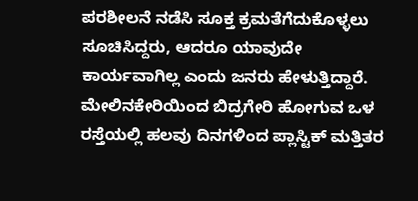ಪರಶೀಲನೆ ನಡೆಸಿ ಸೂಕ್ತ ಕ್ರಮತೆಗೆದುಕೊಳ್ಳಲು ಸೂಚಿಸಿದ್ದರು, ಆದರೂ ಯಾವುದೇ ಕಾರ್ಯವಾಗಿಲ್ಲ ಎಂದು ಜನರು ಹೇಳುತ್ತಿದ್ದಾರೆ. ಮೇಲಿನಕೇರಿಯಿಂದ ಬಿದ್ರಗೇರಿ ಹೋಗುವ ಒಳ ರಸ್ತೆಯಲ್ಲಿ ಹಲವು ದಿನಗಳಿಂದ ಪ್ಲಾಸ್ಟಿಕ್ ಮತ್ತಿತರ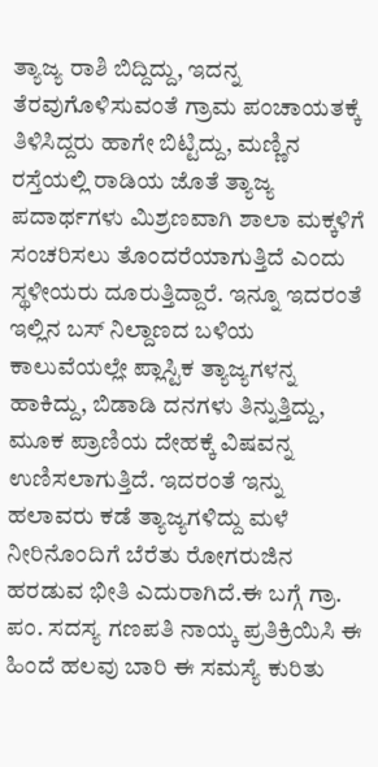ತ್ಯಾಜ್ಯ ರಾಶಿ ಬಿದ್ದಿದ್ದು, ಇದನ್ನ ತೆರವುಗೊಳಿಸುವಂತೆ ಗ್ರಾಮ ಪಂಚಾಯತಕ್ಕೆ ತಿಳಿಸಿದ್ದರು ಹಾಗೇ ಬಿಟ್ಟಿದ್ದು, ಮಣ್ಣಿನ ರಸ್ತೆಯಲ್ಲಿ ರಾಡಿಯ ಜೊತೆ ತ್ಯಾಜ್ಯ ಪದಾರ್ಥಗಳು ಮಿಶ್ರಣವಾಗಿ ಶಾಲಾ ಮಕ್ಕಳಿಗೆ ಸಂಚರಿಸಲು ತೊಂದರೆಯಾಗುತ್ತಿದೆ ಎಂದು ಸ್ಥಳೀಯರು ದೂರುತ್ತಿದ್ದಾರೆ. ಇನ್ನೂ ಇದರಂತೆ ಇಲ್ಲಿನ ಬಸ್ ನಿಲ್ದಾಣದ ಬಳಿಯ ಕಾಲುವೆಯಲ್ಲೇ ಪ್ಲಾಸ್ಟಿಕ ತ್ಯಾಜ್ಯಗಳನ್ನ ಹಾಕಿದ್ದು, ಬಿಡಾಡಿ ದನಗಳು ತಿನ್ನುತ್ತಿದ್ದು, ಮೂಕ ಪ್ರಾಣಿಯ ದೇಹಕ್ಕೆ ವಿಷವನ್ನ ಉಣಿಸಲಾಗುತ್ತಿದೆ. ಇದರಂತೆ ಇನ್ನು ಹಲಾವರು ಕಡೆ ತ್ಯಾಜ್ಯಗಳಿದ್ದು ಮಳೆ ನೀರಿನೊಂದಿಗೆ ಬೆರೆತು ರೋಗರುಜಿನ ಹರಡುವ ಭೀತಿ ಎದುರಾಗಿದೆ.ಈ ಬಗ್ಗೆ ಗ್ರಾ. ಪಂ. ಸದಸ್ಯ ಗಣಪತಿ ನಾಯ್ಕ ಪ್ರತಿಕ್ರಿಯಿಸಿ ಈ ಹಿಂದೆ ಹಲವು ಬಾರಿ ಈ ಸಮಸ್ಯೆ ಕುರಿತು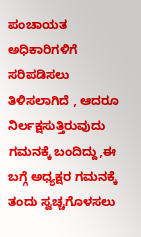ಪಂಚಾಯತ ಅಧಿಕಾರಿಗಳಿಗೆ ಸರಿಪಡಿಸಲು ತಿಳಿಸಲಾಗಿದೆ , ಆದರೂ ನಿರ್ಲಕ್ಷಸುತ್ತಿರುವುದು ಗಮನಕ್ಕೆ ಬಂದಿದ್ದು,ಈ ಬಗ್ಗೆ ಅಧ್ಯಕ್ಷರ ಗಮನಕ್ಕೆ ತಂದು ಸ್ವಚ್ಚಗೊಳಸಲು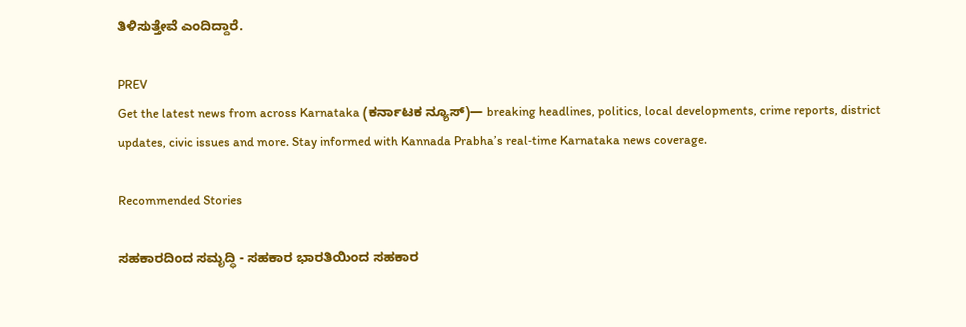ತಿಳಿಸುತ್ತೇವೆ ಎಂದಿದ್ದಾರೆ.

PREV
Get the latest news from across Karnataka (ಕರ್ನಾಟಕ ನ್ಯೂಸ್)— breaking headlines, politics, local developments, crime reports, district updates, civic issues and more. Stay informed with Kannada Prabha’s real‑time Karnataka news coverage.

Recommended Stories

ಸಹಕಾರದಿಂದ ಸಮೃದ್ಧಿ - ಸಹಕಾರ ಭಾರತಿಯಿಂದ ಸಹಕಾರ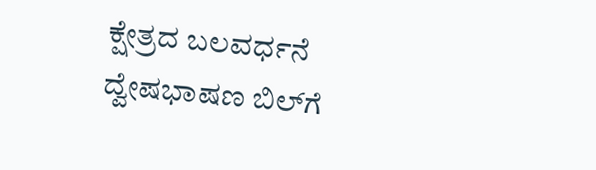ಕ್ಷೇತ್ರದ ಬಲವರ್ಧನೆ
ದ್ವೇಷಭಾಷಣ ಬಿಲ್‌ಗೆ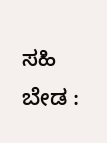ಸಹಿ ಬೇಡ :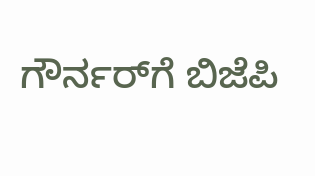ಗೌರ್ನರ್‌ಗೆ ಬಿಜೆಪಿ